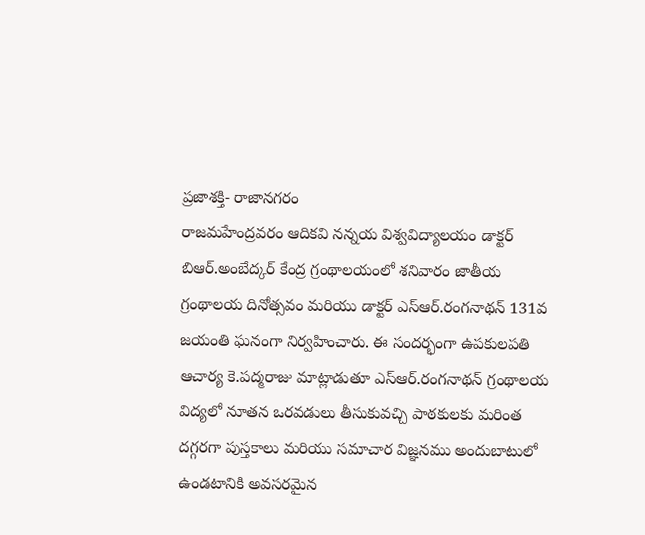ప్రజాశక్తి- రాజానగరం
రాజమహేంద్రవరం ఆదికవి నన్నయ విశ్వవిద్యాలయం డాక్టర్ బిఆర్.అంబేద్కర్ కేంద్ర గ్రంథాలయంలో శనివారం జాతీయ గ్రంథాలయ దినోత్సవం మరియు డాక్టర్ ఎస్ఆర్.రంగనాథన్ 131వ జయంతి ఘనంగా నిర్వహించారు. ఈ సందర్భంగా ఉపకులపతి ఆచార్య కె.పద్మరాజు మాట్లాడుతూ ఎస్ఆర్.రంగనాథన్ గ్రంథాలయ విద్యలో నూతన ఒరవడులు తీసుకువచ్చి పాఠకులకు మరింత దగ్గరగా పుస్తకాలు మరియు సమాచార విజ్ఞనము అందుబాటులో ఉండటానికి అవసరమైన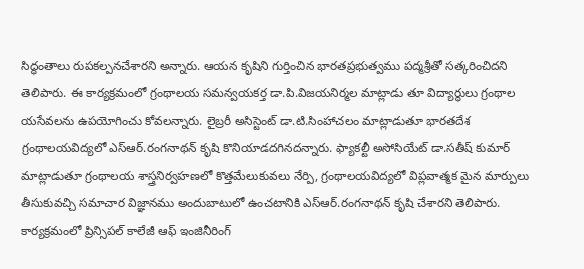సిద్ధంతాలు రుపకల్పనచేశారని అన్నారు. ఆయన కృషిని గుర్తించిన భారతప్రభుత్వము పద్మశ్రీతో సత్కరించిదని తెలిపారు. ఈ కార్యక్రమంలో గ్రంథాలయ సమన్వయకర్త డా.పి.విజయనిర్మల మాట్లాడు తూ విద్యార్థులు గ్రంథాల యసేవలను ఉపయోగించు కోవలన్నారు. లైబ్రరీ అసిస్టెంట్ డా.టి.సింహాచలం మాట్లాడుతూ భారతదేశ గ్రంథాలయవిద్యలో ఎస్ఆర్.రంగనాథన్ కృషి కొనియాడదగినదన్నారు. ఫ్యాకల్టీ అసోసియేట్ డా.సతీష్ కుమార్ మాట్లాడుతూ గ్రంథాలయ శాస్త్రనిర్వహణలో కొత్తమేలుకువలు నేర్పి, గ్రంథాలయవిద్యలో విప్లవాత్మక మైన మార్పులు తీసుకువచ్చి సమాచార విజ్ఞానము అందుబాటులో ఉంచటానికి ఎస్ఆర్.రంగనాథన్ కృషి చేశారని తెలిపారు. కార్యక్రమంలో ప్రిన్సిపల్ కాలేజీ ఆఫ్ ఇంజినీరింగ్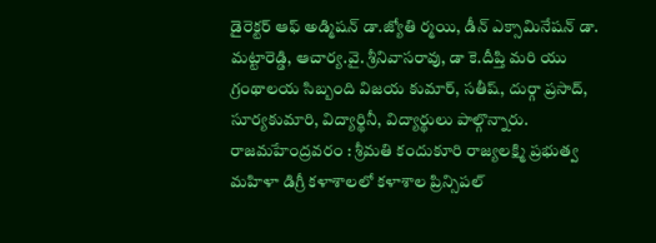డైరెక్టర్ ఆఫ్ అడ్మిషన్ డా.జ్యోతి ర్మయి, డీన్ ఎక్సామినేషన్ డా. మట్టారెడ్డి, ఆచార్య.వై. శ్రీనివాసరావు, డా కె.దీప్తి మరి యు గ్రంథాలయ సిబ్బంది విజయ కుమార్, సతీష్, దుర్గా ప్రసాద్, సూర్యకుమారి, విద్యార్థినీ, విద్యార్థులు పాల్గొన్నారు. రాజమహేంద్రవరం : శ్రీమతి కందుకూరి రాజ్యలక్ష్మి ప్రభుత్వ మహిళా డిగ్రీ కళాశాలలో కళాశాల ప్రిన్సిపల్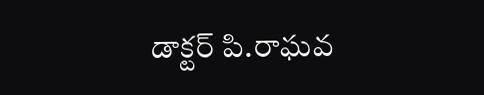డాక్టర్ పి.రాఘవ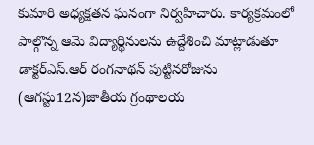కుమారి అధ్యక్షతన ఘనంగా నిర్వహిచారు. కార్యక్రమంలో పాల్గొన్న ఆమె విద్యార్థినులను ఉద్దేశించి మాట్లాడుతూ డాక్టర్ఎస్.ఆర్ రంగనాథన్ పుట్టినరోజును (ఆగస్టు12న)జాతీయ గ్రంథాలయ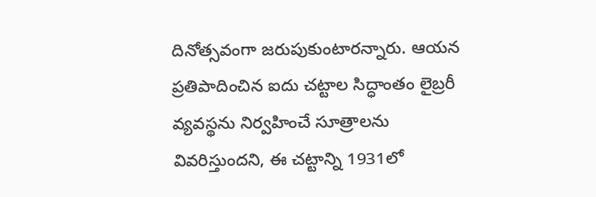దినోత్సవంగా జరుపుకుంటారన్నారు. ఆయన ప్రతిపాదించిన ఐదు చట్టాల సిద్ధాంతం లైబ్రరీ వ్యవస్థను నిర్వహించే సూత్రాలను వివరిస్తుందని, ఈ చట్టాన్ని 1931లో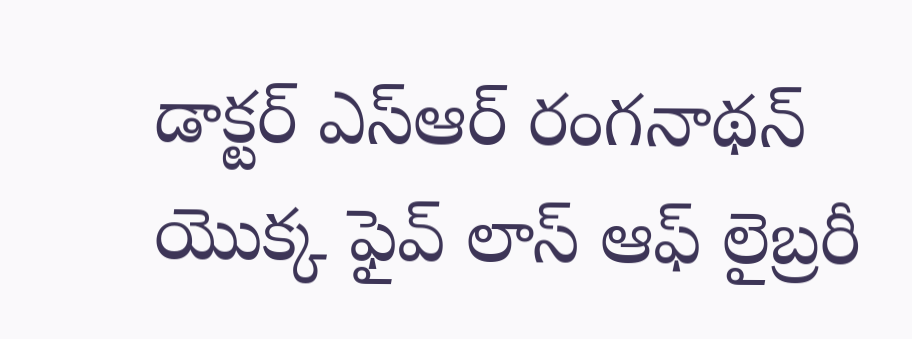డాక్టర్ ఎస్ఆర్ రంగనాథన్ యొక్క ఫైవ్ లాస్ ఆఫ్ లైబ్రరీ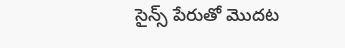సైన్స్ పేరుతో మొదట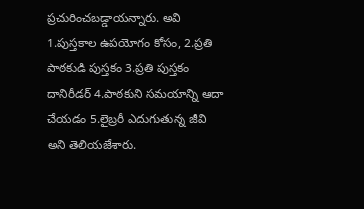ప్రచురించబడ్డాయన్నారు. అవి 1.పుస్తకాల ఉపయోగం కోసం, 2.ప్రతి పాఠకుడి పుస్తకం 3.ప్రతి పుస్తకం దానిరీడర్ 4.పాఠకుని సమయాన్ని ఆదా చేయడం 5.లైబ్రరీ ఎదుగుతున్న జీవి అని తెలియజేశారు.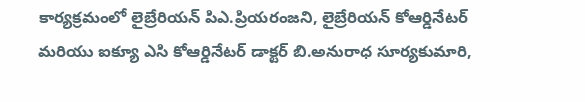కార్యక్రమంలో లైబ్రేరియన్ పిఎ.ప్రియరంజని, లైబ్రేరియన్ కోఆర్డినేటర్ మరియు ఐక్యూ ఎసి కోఆర్డినేటర్ డాక్టర్ బి.అనురాధ సూర్యకుమారి,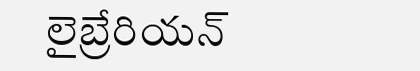లైబ్రేరియన్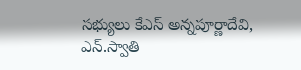సభ్యులు కేఎస్ అన్నపూర్ణాదేవి, ఎన్.స్వాతి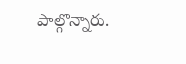పాల్గొన్నారు.